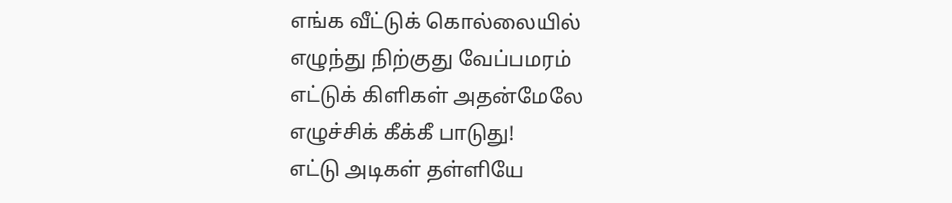எங்க வீட்டுக் கொல்லையில்
எழுந்து நிற்குது வேப்பமரம்
எட்டுக் கிளிகள் அதன்மேலே
எழுச்சிக் கீக்கீ பாடுது!
எட்டு அடிகள் தள்ளியே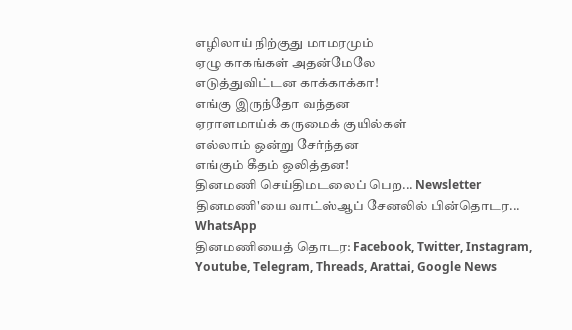எழிலாய் நிற்குது மாமரமும்
ஏழு காகங்கள் அதன்மேலே
எடுத்துவிட்டன காக்காக்கா!
எங்கு இருந்தோ வந்தன
ஏராளமாய்க் கருமைக் குயில்கள்
எல்லாம் ஒன்று சேர்ந்தன
எங்கும் கீதம் ஒலித்தன!
தினமணி செய்திமடலைப் பெற... Newsletter
தினமணி'யை வாட்ஸ்ஆப் சேனலில் பின்தொடர... WhatsApp
தினமணியைத் தொடர: Facebook, Twitter, Instagram, Youtube, Telegram, Threads, Arattai, Google News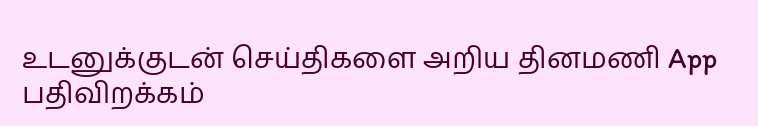உடனுக்குடன் செய்திகளை அறிய தினமணி App பதிவிறக்கம்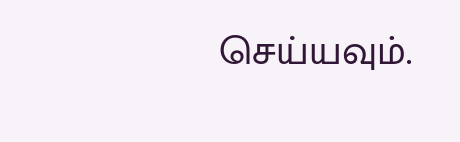செய்யவும்.